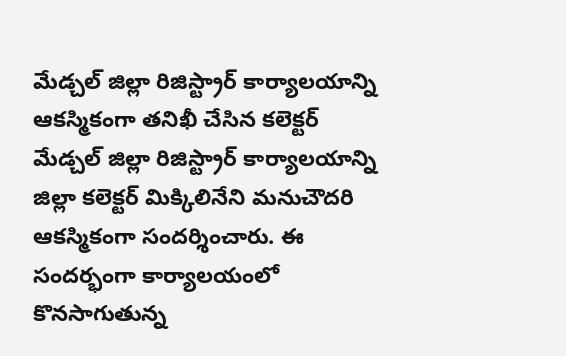మేడ్చల్ జిల్లా రిజిస్ట్రార్ కార్యాలయాన్ని ఆకస్మికంగా తనిఖీ చేసిన కలెక్టర్
మేడ్చల్ జిల్లా రిజిస్ట్రార్ కార్యాలయాన్ని జిల్లా కలెక్టర్ మిక్కిలినేని మనుచౌదరి ఆకస్మికంగా సందర్శించారు. ఈ సందర్భంగా కార్యాలయంలో కొనసాగుతున్న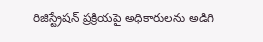రిజిస్ట్రేషన్ ప్రక్రియపై అధికారులను అడిగి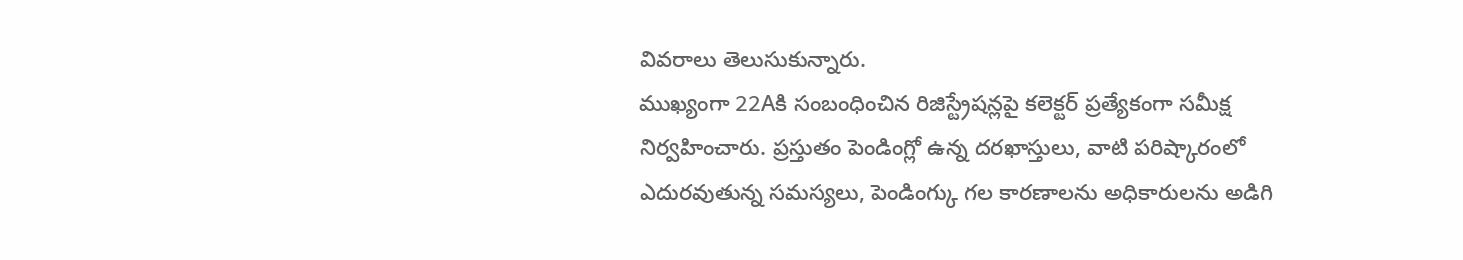వివరాలు తెలుసుకున్నారు.
ముఖ్యంగా 22Aకి సంబంధించిన రిజిస్ట్రేషన్లపై కలెక్టర్ ప్రత్యేకంగా సమీక్ష నిర్వహించారు. ప్రస్తుతం పెండింగ్లో ఉన్న దరఖాస్తులు, వాటి పరిష్కారంలో ఎదురవుతున్న సమస్యలు, పెండింగ్కు గల కారణాలను అధికారులను అడిగి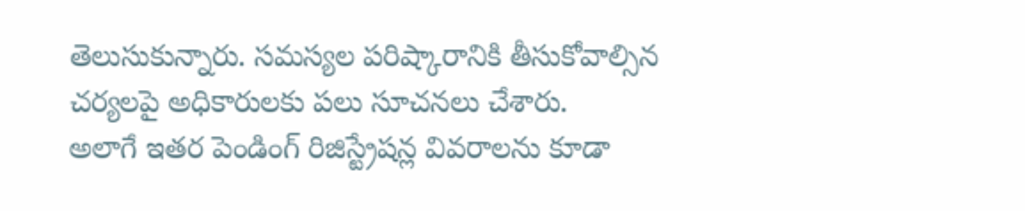తెలుసుకున్నారు. సమస్యల పరిష్కారానికి తీసుకోవాల్సిన చర్యలపై అధికారులకు పలు సూచనలు చేశారు.
అలాగే ఇతర పెండింగ్ రిజిస్ట్రేషన్ల వివరాలను కూడా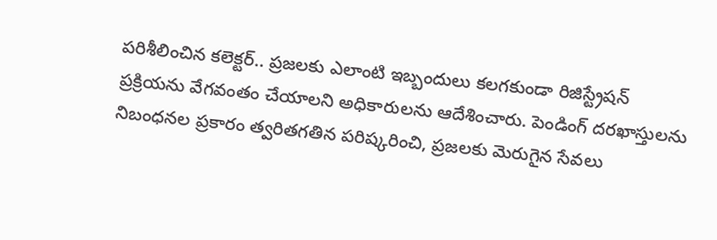పరిశీలించిన కలెక్టర్.. ప్రజలకు ఎలాంటి ఇబ్బందులు కలగకుండా రిజిస్ట్రేషన్ ప్రక్రియను వేగవంతం చేయాలని అధికారులను ఆదేశించారు. పెండింగ్ దరఖాస్తులను నిబంధనల ప్రకారం త్వరితగతిన పరిష్కరించి, ప్రజలకు మెరుగైన సేవలు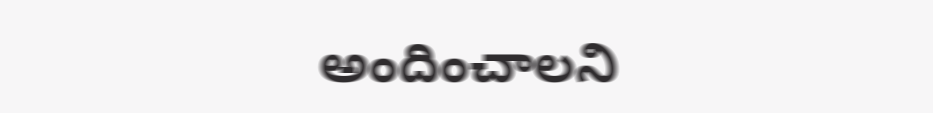అందించాలని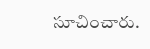సూచించారు.